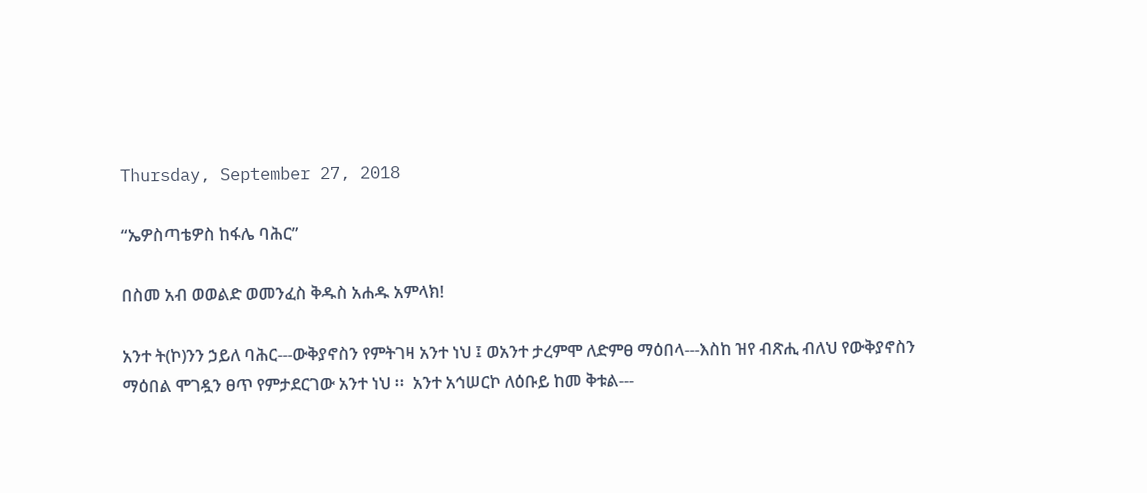Thursday, September 27, 2018

“ኤዎስጣቴዎስ ከፋሌ ባሕር”

በስመ አብ ወወልድ ወመንፈስ ቅዱስ አሐዱ አምላክ!

አንተ ት(ኮ)ንን ኃይለ ባሕር---ውቅያኖስን የምትገዛ አንተ ነህ ፤ ወአንተ ታረምሞ ለድምፀ ማዕበላ---እስከ ዝየ ብጽሒ ብለህ የውቅያኖስን ማዕበል ሞገዷን ፀጥ የምታደርገው አንተ ነህ ፡፡  አንተ አኅሠርኮ ለዕቡይ ከመ ቅቱል---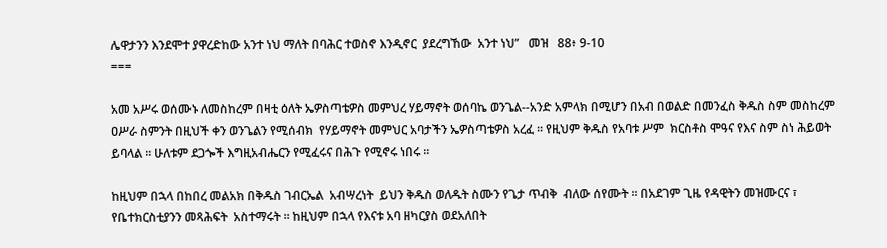ሌዋታንን እንደሞተ ያዋረድከው አንተ ነህ ማለት በባሕር ተወስኖ እንዲኖር  ያደረግኸው  አንተ ነህ”   መዝ   88፥ 9-10
===

አመ አሥሩ ወሰሙኑ ለመስከረም በዛቲ ዕለት ኤዎስጣቴዎስ መምህረ ሃይማኖት ወሰባኬ ወንጌል--አንድ አምላክ በሚሆን በአብ በወልድ በመንፈስ ቅዱስ ስም መስከረም ዐሥራ ስምንት በዚህች ቀን ወንጌልን የሚሰብክ  የሃይማኖት መምህር አባታችን ኤዎስጣቴዎስ አረፈ ፡፡ የዚህም ቅዱስ የአባቱ ሥም  ክርስቶስ ሞዓና የእና ስም ስነ ሕይወት ይባላል ፡፡ ሁለቱም ደጋጐች እግዚአብሔርን የሚፈሩና በሕጉ የሚኖሩ ነበሩ ፡፡

ከዚህም በኋላ በከበረ መልአክ በቅዱስ ገብርኤል  አብሣረነት  ይህን ቅዱስ ወለዱት ስሙን የጌታ ጥብቅ  ብለው ሰየሙት ፡፡ በአደገም ጊዜ የዳዊትን መዝሙርና ፣ የቤተክርስቲያንን መጻሕፍት  አስተማሩት ፡፡ ከዚህም በኋላ የእናቱ አባ ዘካርያስ ወደአለበት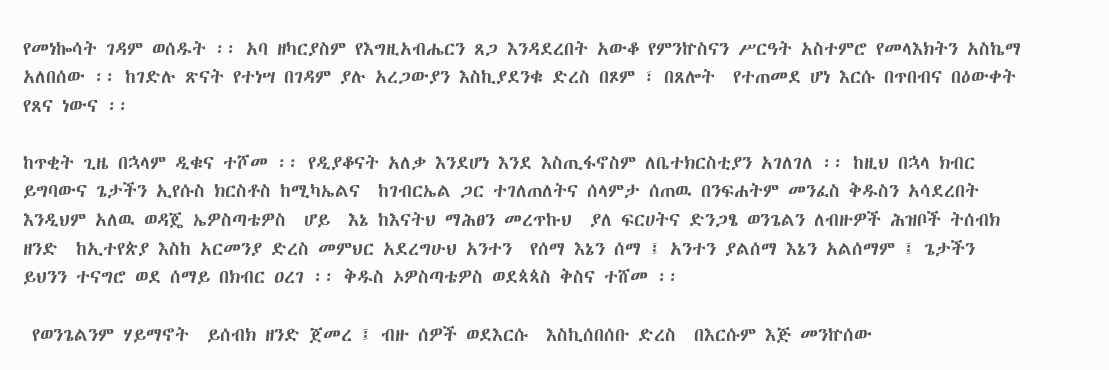የመነኰሳት ገዳም ወሰዱት ፡፡ አባ ዘካርያስም የእግዚአብሔርን ጸጋ እንዳደረበት አውቆ የምንኵስናን ሥርዓት አስተምሮ የመላእክትን አስኬማ አለበሰው ፡፡ ከገድሉ ጽናት የተነሣ በገዳም ያሉ አረጋውያን እስኪያደንቁ ድረስ በጾም ፣ በጸሎት  የተጠመደ ሆነ እርሱ በጥበብና በዕውቀት የጸና ነውና ፡፡

ከጥቂት ጊዜ በኋላም ዲቁና ተሾመ ፡፡ የዲያቆናት አለቃ እንደሆነ እንደ እስጢፋኖስም ለቤተክርስቲያን አገለገለ ፡፡ ከዚህ በኋላ ክብር ይግባውና ጌታችን ኢየሱስ ክርስቶስ ከሚካኤልና  ከገብርኤል ጋር ተገለጠለትና ሰላምታ ሰጠዉ በንፍሐትም መንፈስ ቅዱስን አሳደረበት  እንዲህም አለዉ ወዳጄ ኤዎስጣቴዎስ  ሆይ  እኔ ከእናትህ ማሕፀን መረጥኩህ  ያለ ፍርሀትና ድንጋፄ ወንጌልን ለብዙዎች ሕዝቦች ትሰብክ ዘንድ  ከኢተየጵያ እስከ አርመንያ ድረስ መምህር አደረግሁህ አንተን  የሰማ እኔን ሰማ ፤ አንተን ያልሰማ እኔን አልሰማም ፤ ጌታችን ይህንን ተናግሮ ወደ ሰማይ በክብር ዐረገ ፡፡ ቅዱስ ኦዎስጣቴዎስ ወደጳጳስ ቅስና ተሸመ ፡፡

 የወንጌልንም ሃይማኖት  ይሰብክ ዘንድ ጀመረ ፤ ብዙ ሰዎች ወደእርሱ  እስኪሰበሰቡ ድረስ  በእርሱም እጅ መንኵሰው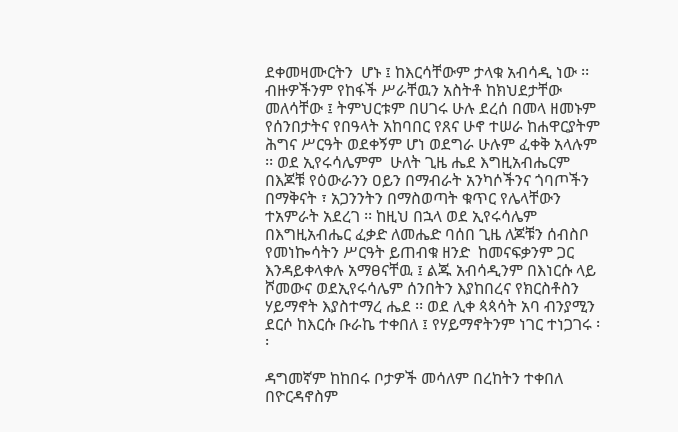ደቀመዛሙርትን  ሆኑ ፤ ከእርሳቸውም ታላቁ አብሳዲ ነው ፡፡ ብዙዎችንም የከፋች ሥራቸዉን አስትቶ ከክህደታቸው መለሳቸው ፤ ትምህርቱም በሀገሩ ሁሉ ደረሰ በመላ ዘመኑም የሰንበታትና የበዓላት አከባበር የጸና ሁኖ ተሠራ ከሐዋርያትም ሕግና ሥርዓት ወደቀኝም ሆነ ወደግራ ሁሉም ፈቀቅ አላሉም ፡፡ ወደ ኢየሩሳሌምም  ሁለት ጊዜ ሔደ እግዚአብሔርም በእጆቹ የዕውራንን ዐይን በማብራት አንካሶችንና ጎባጦችን በማቅናት ፣ አጋንንትን በማስወጣት ቁጥር የሌላቸውን ተአምራት አደረገ ፡፡ ከዚህ በኋላ ወደ ኢየሩሳሌም በእግዚአብሔር ፈቃድ ለመሔድ ባሰበ ጊዜ ለጆቹን ሰብስቦ  የመነኰሳትን ሥርዓት ይጠብቁ ዘንድ  ከመናፍቃንም ጋር እንዳይቀላቀሉ አማፀናቸዉ ፤ ልጁ አብሳዲንም በእነርሱ ላይ ሾመውና ወደኢየሩሳሌም ሰንበትን እያከበረና የክርስቶስን  ሃይማኖት እያስተማረ ሔደ ፡፡ ወደ ሊቀ ጳጳሳት አባ ብንያሚን ደርሶ ከእርሱ ቡራኬ ተቀበለ ፤ የሃይማኖትንም ነገር ተነጋገሩ ፡፡

ዳግመኛም ከከበሩ ቦታዎች መሳለም በረከትን ተቀበለ በዮርዳኖስም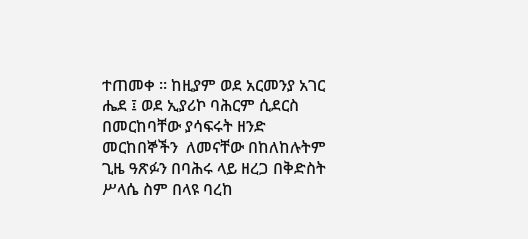ተጠመቀ ፡፡ ከዚያም ወደ አርመንያ አገር ሔደ ፤ ወደ ኢያሪኮ ባሕርም ሲደርስ በመርከባቸው ያሳፍሩት ዘንድ መርከበኞችን  ለመናቸው በከለከሉትም ጊዜ ዓጽፉን በባሕሩ ላይ ዘረጋ በቅድስት ሥላሴ ስም በላዩ ባረከ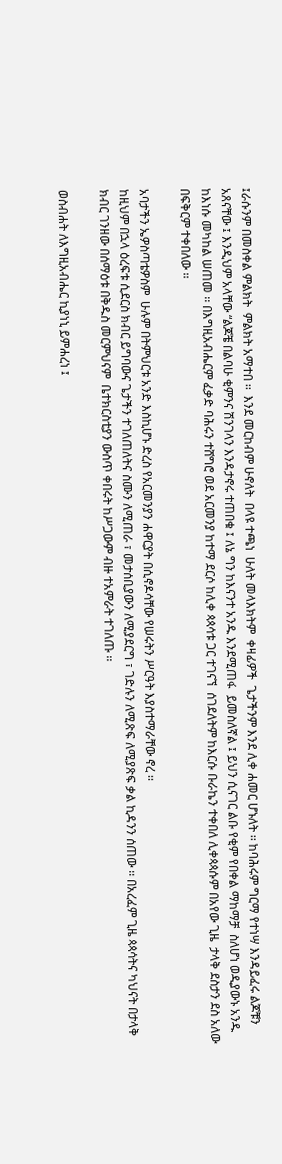፤ራሱንም በመስቀል ምልክት  ምልክት አማተበ ፡፡  እንደ መርከብም ሁኖለት  በላዩ ተጫነ  ሁለት መላእክትም  ቀዛፊዎች  ጌታችንም እንደ ሊቀ ሐመር ሆኑለት ፡፡ ከባሕሩም ግርማ የተነሣ እንዳይፈሩ ልጆቹን አጸናቸው ፤ እንዲህም አላቸው “ልጆቼ በልባሁ ቂምንና ሽንገላን እንዳታኖሩ ተጠበቁ ፤ ለኔ ግን ከእናንተ አንዱ እንደሚጠፋ  ይመስለኛል ፤ ይህን ሲናገር ልቡ የቂም የበቀል ማከማቻ  ስለሆነ ወዲያውኑ አንዱ ከእነሱ መካከል ሠጠመ ፡፡ በእግዚአብሔርም ፈቃድ ባሕሩን ተሸግሮ ወደ አርመንያ ከተማ ደርሶ ከሊቀ ጳጳሳቱ ጋር ተገናኘ  ሰገደለትም ከእርሱ ቡራኬን ተቀበለ ሊቀጳጳሱም በአየው ጊዜ  ታላቅ ደስታን ደስ አለው በፍቅርም ተቀበለው ፡፡

አባታችን ኤዎስጣቴዎስም  ሁሉም በትምህርቱ አንድ እስኪሆኑ ድረስ የአርመንያን ሐዋርያት በሲኖዶሳቸው የሠሩትን ሥርዓት እያስተማራቸው ኖረ ፡፡
ከዚህም በኋላ ዕረፍቱ ሲደርስ ክብር ይግባውና ጌታችን ተገለጠለትና ስሙን ለሚጠራ ፣ መታሰቢያውን ለሚያደርግ ፣ ገድሉን ለሚጽፍ ለሚያጽፍ ቃል ኪዳንን ሰጠው ፡፡ በአረፈም ጊዜ ጳጳሳትና ካህናት በታላቅ ክብር ገንዘው በሰማዕቱ በቅዱስ መርምህናም  ቤተክርስቲያን ውስጥ ቀበሩት ከሥጋውም ብዙ ተአምራት ተገለጡ ፡፡

ወስብሐት ለእግዚአብሔር ኪያነኒ ይምሐረነ ፤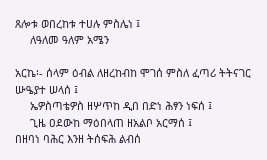ጸሎቱ ወበረከቱ ተሀሉ ምስሌነ ፤
     ለዓለመ ዓለም አሜን

አርኬ፡- ሰላም ዕብል ለዘረከብከ ሞገሰ ምስለ ፈጣሪ ትትናገር ሡዔያተ ሠላሰ ፤
     ኤዎስጣቴዎስ ዘሦጥከ ዲበ በድነ ሕፃን ነፍሰ ፤
     ጊዜ ዐደውከ ማዕበላጠ ዘአልቦ አርማሰ ፤
በዘባነ ባሕር እንዘ ትሰፍሕ ልብሰ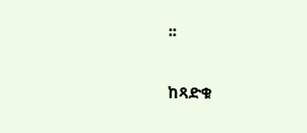፡፡

ከጻድቁ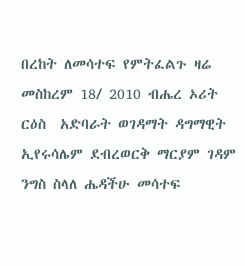በረከት ለመሳተፍ የምትፈልጉ ዛሬ መስከረም 18/ 2010 ብሔረ ኦሪት ርዕስ  አድባራት ወገዳማት ዳግማዊት ኢየሩሳሌም ደብረወርቅ ማርያም ገዳም ንግስ ስላለ ሔዳችሁ መሳተፍ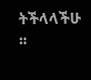ትችላላችሁ ፡፡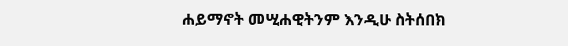ሐይማኖት መሢሐዊትንም እንዲሁ ስትሰበክ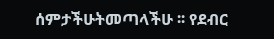ሰምታችሁትመጣላችሁ ፡፡ የደብር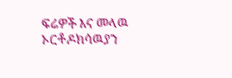ፍሬዎች እና መላዉ ኦርቶዶክሳዉያን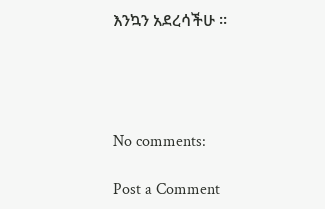እንኳን አደረሳችሁ ፡፡




No comments:

Post a Comment